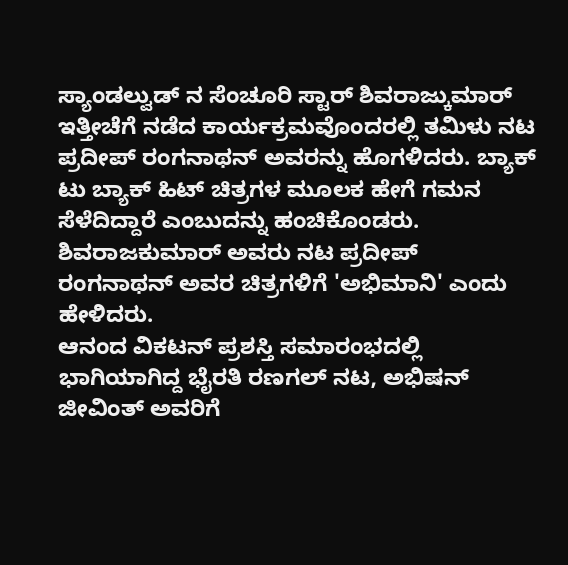ಸ್ಯಾಂಡಲ್ವುಡ್ ನ ಸೆಂಚೂರಿ ಸ್ಟಾರ್ ಶಿವರಾಜ್ಕುಮಾರ್ ಇತ್ತೀಚೆಗೆ ನಡೆದ ಕಾರ್ಯಕ್ರಮವೊಂದರಲ್ಲಿ ತಮಿಳು ನಟ ಪ್ರದೀಪ್ ರಂಗನಾಥನ್ ಅವರನ್ನು ಹೊಗಳಿದರು. ಬ್ಯಾಕ್ ಟು ಬ್ಯಾಕ್ ಹಿಟ್ ಚಿತ್ರಗಳ ಮೂಲಕ ಹೇಗೆ ಗಮನ ಸೆಳೆದಿದ್ದಾರೆ ಎಂಬುದನ್ನು ಹಂಚಿಕೊಂಡರು. ಶಿವರಾಜಕುಮಾರ್ ಅವರು ನಟ ಪ್ರದೀಪ್ ರಂಗನಾಥನ್ ಅವರ ಚಿತ್ರಗಳಿಗೆ 'ಅಭಿಮಾನಿ' ಎಂದು ಹೇಳಿದರು.
ಆನಂದ ವಿಕಟನ್ ಪ್ರಶಸ್ತಿ ಸಮಾರಂಭದಲ್ಲಿ ಭಾಗಿಯಾಗಿದ್ದ ಭೈರತಿ ರಣಗಲ್ ನಟ, ಅಭಿಷನ್ ಜೀವಿಂತ್ ಅವರಿಗೆ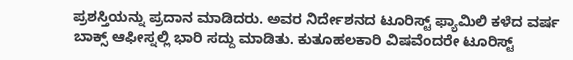ಪ್ರಶಸ್ತಿಯನ್ನು ಪ್ರದಾನ ಮಾಡಿದರು. ಅವರ ನಿರ್ದೇಶನದ ಟೂರಿಸ್ಟ್ ಫ್ಯಾಮಿಲಿ ಕಳೆದ ವರ್ಷ ಬಾಕ್ಸ್ ಆಫೀಸ್ನಲ್ಲಿ ಭಾರಿ ಸದ್ದು ಮಾಡಿತು. ಕುತೂಹಲಕಾರಿ ವಿಷವೆಂದರೇ ಟೂರಿಸ್ಟ್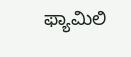ಫ್ಯಾಮಿಲಿ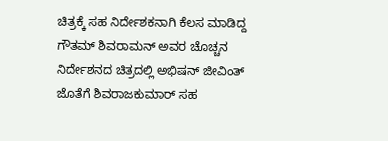ಚಿತ್ರಕ್ಕೆ ಸಹ ನಿರ್ದೇಶಕನಾಗಿ ಕೆಲಸ ಮಾಡಿದ್ದ ಗೌತಮ್ ಶಿವರಾಮನ್ ಅವರ ಚೊಚ್ಚನ ನಿರ್ದೇಶನದ ಚಿತ್ರದಲ್ಲಿ ಅಭಿಷನ್ ಜೀವಿಂತ್ ಜೊತೆಗೆ ಶಿವರಾಜಕುಮಾರ್ ಸಹ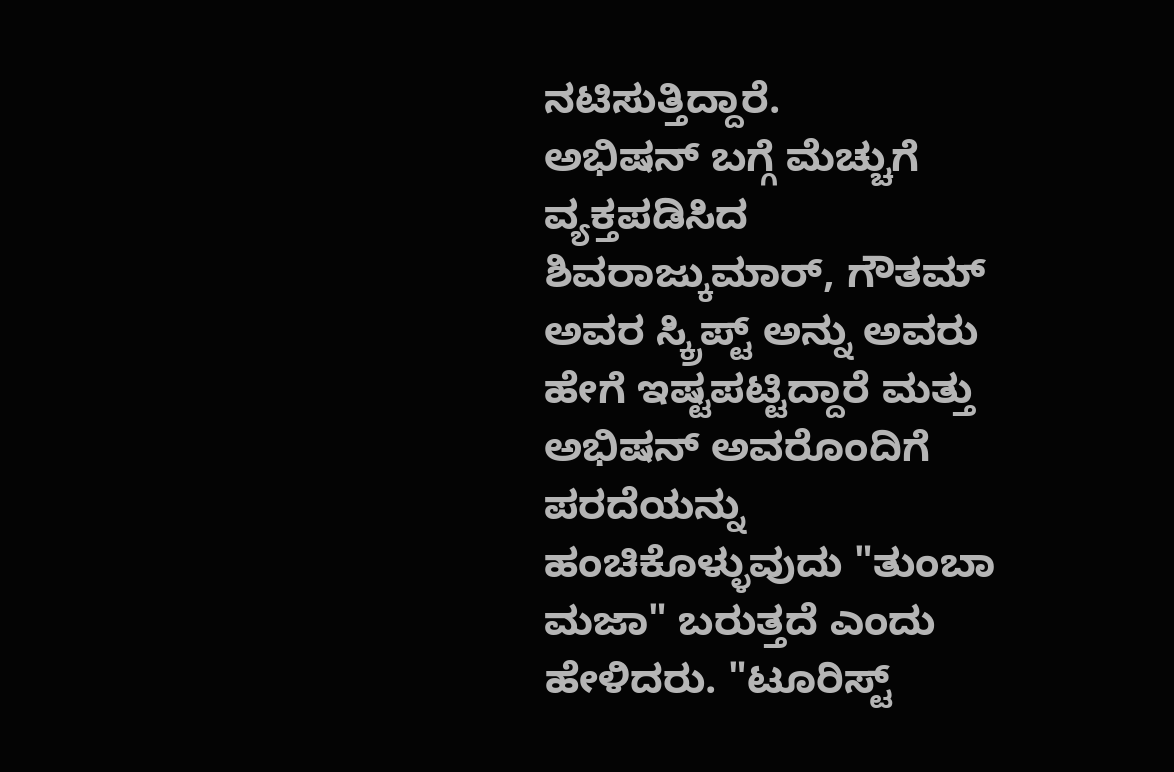ನಟಿಸುತ್ತಿದ್ದಾರೆ.
ಅಭಿಷನ್ ಬಗ್ಗೆ ಮೆಚ್ಚುಗೆ ವ್ಯಕ್ತಪಡಿಸಿದ ಶಿವರಾಜ್ಕುಮಾರ್, ಗೌತಮ್ ಅವರ ಸ್ಕ್ರಿಪ್ಟ್ ಅನ್ನು ಅವರು ಹೇಗೆ ಇಷ್ಟಪಟ್ಟಿದ್ದಾರೆ ಮತ್ತು ಅಭಿಷನ್ ಅವರೊಂದಿಗೆ ಪರದೆಯನ್ನು ಹಂಚಿಕೊಳ್ಳುವುದು "ತುಂಬಾ ಮಜಾ" ಬರುತ್ತದೆ ಎಂದು ಹೇಳಿದರು. "ಟೂರಿಸ್ಟ್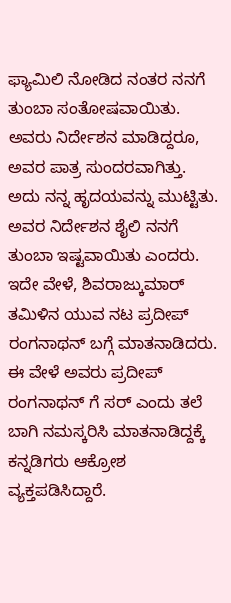ಫ್ಯಾಮಿಲಿ ನೋಡಿದ ನಂತರ ನನಗೆ ತುಂಬಾ ಸಂತೋಷವಾಯಿತು. ಅವರು ನಿರ್ದೇಶನ ಮಾಡಿದ್ದರೂ, ಅವರ ಪಾತ್ರ ಸುಂದರವಾಗಿತ್ತು. ಅದು ನನ್ನ ಹೃದಯವನ್ನು ಮುಟ್ಟಿತು. ಅವರ ನಿರ್ದೇಶನ ಶೈಲಿ ನನಗೆ ತುಂಬಾ ಇಷ್ಟವಾಯಿತು ಎಂದರು.
ಇದೇ ವೇಳೆ, ಶಿವರಾಜ್ಕುಮಾರ್ ತಮಿಳಿನ ಯುವ ನಟ ಪ್ರದೀಪ್ ರಂಗನಾಥನ್ ಬಗ್ಗೆ ಮಾತನಾಡಿದರು. ಈ ವೇಳೆ ಅವರು ಪ್ರದೀಪ್ ರಂಗನಾಥನ್ ಗೆ ಸರ್ ಎಂದು ತಲೆ ಬಾಗಿ ನಮಸ್ಕರಿಸಿ ಮಾತನಾಡಿದ್ದಕ್ಕೆ ಕನ್ನಡಿಗರು ಆಕ್ರೋಶ ವ್ಯಕ್ತಪಡಿಸಿದ್ದಾರೆ.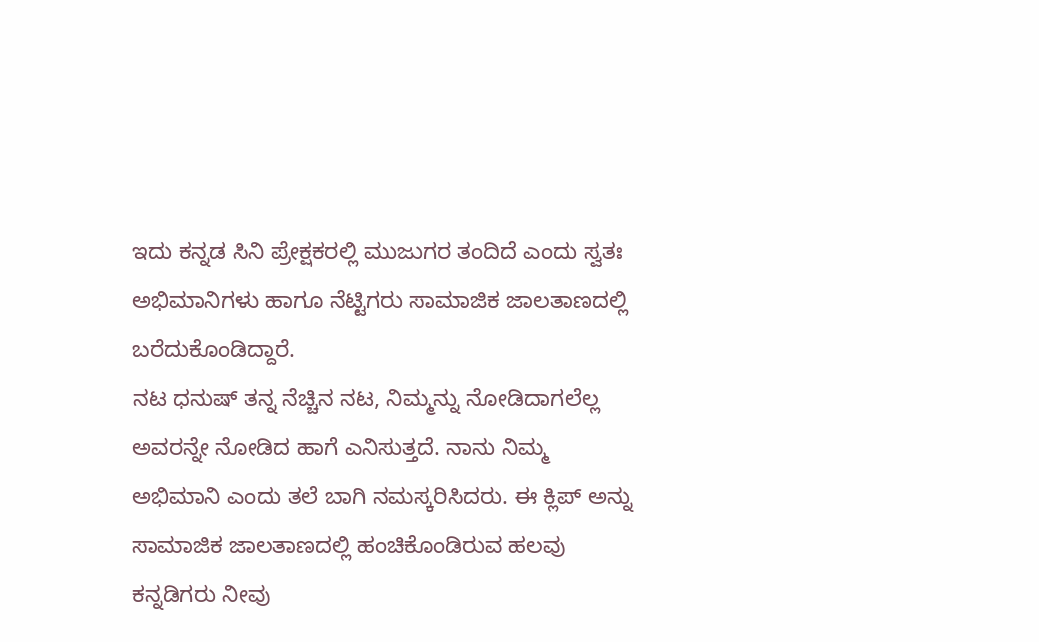ಇದು ಕನ್ನಡ ಸಿನಿ ಪ್ರೇಕ್ಷಕರಲ್ಲಿ ಮುಜುಗರ ತಂದಿದೆ ಎಂದು ಸ್ವತಃ ಅಭಿಮಾನಿಗಳು ಹಾಗೂ ನೆಟ್ಟಿಗರು ಸಾಮಾಜಿಕ ಜಾಲತಾಣದಲ್ಲಿ ಬರೆದುಕೊಂಡಿದ್ದಾರೆ.
ನಟ ಧನುಷ್ ತನ್ನ ನೆಚ್ಚಿನ ನಟ, ನಿಮ್ಮನ್ನು ನೋಡಿದಾಗಲೆಲ್ಲ ಅವರನ್ನೇ ನೋಡಿದ ಹಾಗೆ ಎನಿಸುತ್ತದೆ. ನಾನು ನಿಮ್ಮ ಅಭಿಮಾನಿ ಎಂದು ತಲೆ ಬಾಗಿ ನಮಸ್ಕರಿಸಿದರು. ಈ ಕ್ಲಿಪ್ ಅನ್ನು ಸಾಮಾಜಿಕ ಜಾಲತಾಣದಲ್ಲಿ ಹಂಚಿಕೊಂಡಿರುವ ಹಲವು ಕನ್ನಡಿಗರು ನೀವು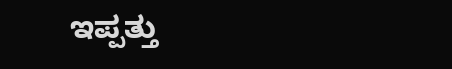ಇಪ್ಪತ್ತು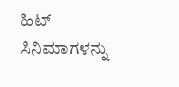ಹಿಟ್ ಸಿನಿಮಾಗಳನ್ನು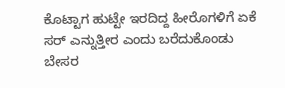ಕೊಟ್ಟಾಗ ಹುಟ್ಟೇ ಇರದಿದ್ದ ಹೀರೊಗಳಿಗೆ ಏಕೆ ಸರ್ ಎನ್ನುತ್ತೀರ ಎಂದು ಬರೆದುಕೊಂಡು ಬೇಸರ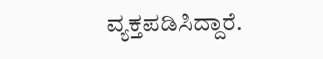ವ್ಯಕ್ತಪಡಿಸಿದ್ದಾರೆ.